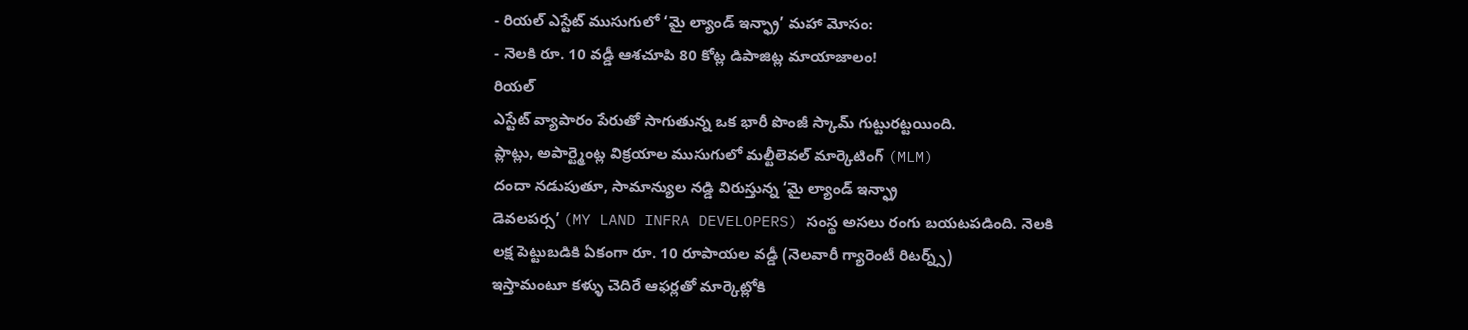- రియల్ ఎస్టేట్ ముసుగులో ‘మై ల్యాండ్ ఇన్ఫ్రా’ మహా మోసం:
- నెలకి రూ. 10 వడ్డీ ఆశచూపి 80 కోట్ల డిపాజిట్ల మాయాజాలం!
రియల్
ఎస్టేట్ వ్యాపారం పేరుతో సాగుతున్న ఒక భారీ పొంజీ స్కామ్ గుట్టురట్టయింది.
ప్లాట్లు, అపార్ట్మెంట్ల విక్రయాల ముసుగులో మల్టీలెవల్ మార్కెటింగ్ (MLM)
దందా నడుపుతూ, సామాన్యుల నడ్డి విరుస్తున్న ‘మై ల్యాండ్ ఇన్ఫ్రా
డెవలపర్స’ (MY LAND INFRA DEVELOPERS) సంస్థ అసలు రంగు బయటపడింది. నెలకి
లక్ష పెట్టుబడికి ఏకంగా రూ. 10 రూపాయల వడ్డీ (నెలవారీ గ్యారెంటీ రిటర్న్స్)
ఇస్తామంటూ కళ్ళు చెదిరే ఆఫర్లతో మార్కెట్లోకి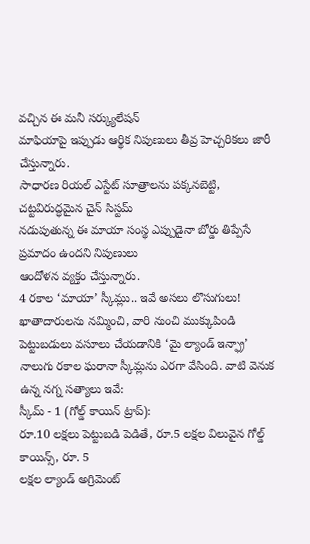వచ్చిన ఈ మనీ సర్క్యులేషన్
మాఫియాపై ఇప్పుడు ఆర్థిక నిపుణులు తీవ్ర హెచ్చరికలు జారీ చేస్తున్నారు.
సాధారణ రియల్ ఎస్టేట్ సూత్రాలను పక్కనబెట్టి, చట్టవిరుద్ధమైన చైన్ సిస్టమ్
నడుపుతున్న ఈ మాయా సంస్థ ఎప్పుడైనా బోర్డు తిప్పేసే ప్రమాదం ఉందని నిపుణులు
ఆందోళన వ్యక్తం చేస్తున్నారు.
4 రకాల ‘మాయా’ స్కీమ్లు.. ఇవే అసలు లొసుగులు!
ఖాతాదారులను నమ్మించి, వారి నుంచి ముక్కుపిండి పెట్టుబడులు వసూలు చేయడానికి ‘మై ల్యాండ్ ఇన్ఫ్రా’ నాలుగు రకాల ఘరానా స్కీమ్లను ఎరగా వేసింది. వాటి వెనుక ఉన్న నగ్న సత్యాలు ఇవే:
స్కీమ్ - 1 (గోల్డ్ కాయిన్ ట్రాప్):
రూ.10 లక్షలు పెట్టుబడి పెడితే, రూ.5 లక్షల విలువైన గోల్డ్ కాయిన్స్, రూ. 5
లక్షల ల్యాండ్ అగ్రిమెంట్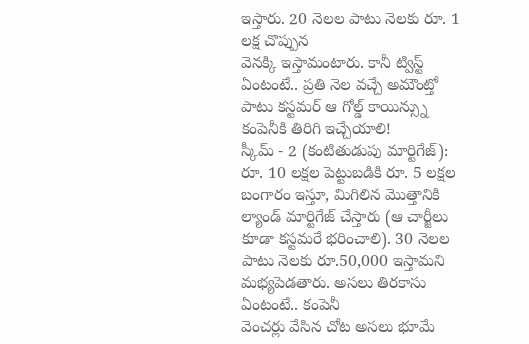ఇస్తారు. 20 నెలల పాటు నెలకు రూ. 1 లక్ష చొప్పున
వెనక్కి ఇస్తామంటారు. కానీ ట్విస్ట్ ఏంటంటే.. ప్రతి నెల వచ్చే అమౌంట్తో
పాటు కస్టమర్ ఆ గోల్డ్ కాయిన్స్ను కంపెనీకి తిరిగి ఇచ్చేయాలి!
స్కీమ్ - 2 (కంటితుడుపు మార్టిగేజ్):
రూ. 10 లక్షల పెట్టుబడికి రూ. 5 లక్షల బంగారం ఇస్తూ, మిగిలిన మొత్తానికి
ల్యాండ్ మార్టిగేజ్ చేస్తారు (ఆ చార్జీలు కూడా కస్టమరే భరించాలి). 30 నెలల
పాటు నెలకు రూ.50,000 ఇస్తామని మభ్యపెడతారు. అసలు తిరకాసు ఏంటంటే.. కంపెనీ
వెంచర్లు వేసిన చోట అసలు భూమే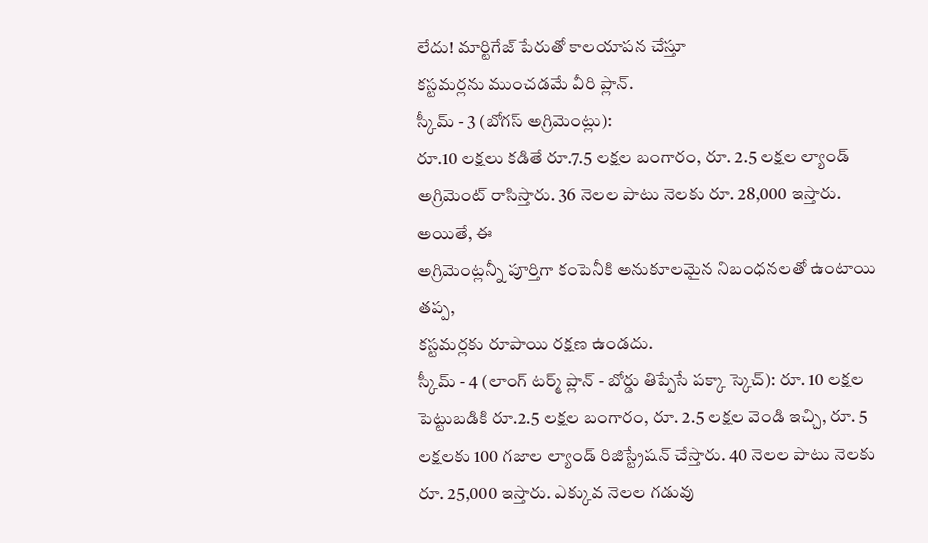లేదు! మార్టిగేజ్ పేరుతో కాలయాపన చేస్తూ
కస్టమర్లను ముంచడమే వీరి ప్లాన్.
స్కీమ్ - 3 (బోగస్ అగ్రిమెంట్లు):
రూ.10 లక్షలు కడితే రూ.7.5 లక్షల బంగారం, రూ. 2.5 లక్షల ల్యాండ్
అగ్రిమెంట్ రాసిస్తారు. 36 నెలల పాటు నెలకు రూ. 28,000 ఇస్తారు. అయితే, ఈ
అగ్రిమెంట్లన్నీ పూర్తిగా కంపెనీకి అనుకూలమైన నిబంధనలతో ఉంటాయి తప్ప,
కస్టమర్లకు రూపాయి రక్షణ ఉండదు.
స్కీమ్ - 4 (లాంగ్ టర్మ్ ప్లాన్ - బోర్డు తిప్పేసే పక్కా స్కెచ్): రూ. 10 లక్షల పెట్టుబడికి రూ.2.5 లక్షల బంగారం, రూ. 2.5 లక్షల వెండి ఇచ్చి, రూ. 5 లక్షలకు 100 గజాల ల్యాండ్ రిజిస్ట్రేషన్ చేస్తారు. 40 నెలల పాటు నెలకు రూ. 25,000 ఇస్తారు. ఎక్కువ నెలల గడువు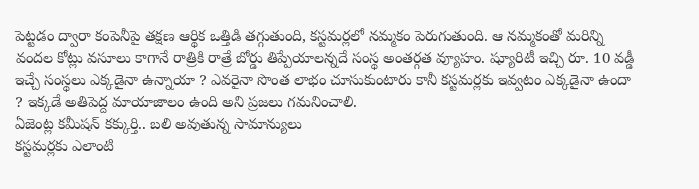పెట్టడం ద్వారా కంపెనీపై తక్షణ ఆర్థిక ఒత్తిడి తగ్గుతుంది, కస్టమర్లలో నమ్మకం పెరుగుతుంది. ఆ నమ్మకంతో మరిన్ని వందల కోట్లు వసూలు కాగానే రాత్రికి రాత్రే బోర్డు తిప్పేయాలన్నదే సంస్థ అంతర్గత వ్యూహం. ష్యూరిటీ ఇచ్చి రూ. 10 వడ్డీ ఇచ్చే సంస్థలు ఎక్కడైనా ఉన్నాయా ? ఎవరైనా సొంత లాభం చూసుకుంటారు కానీ కస్టమర్లకు ఇవ్వటం ఎక్కడైనా ఉందా ? ఇక్కడే అతిపెద్ద మాయాజాలం ఉంది అని ప్రజలు గమనించాలి.
ఏజెంట్ల కమీషన్ కక్కుర్తి.. బలి అవుతున్న సామాన్యులు
కస్టమర్లకు ఎలాంటి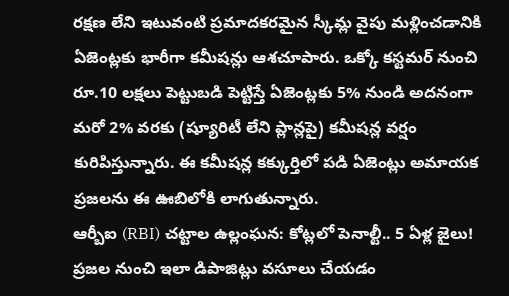రక్షణ లేని ఇటువంటి ప్రమాదకరమైన స్కీమ్ల వైపు మళ్లించడానికి ఏజెంట్లకు భారీగా కమీషన్లు ఆశచూపారు. ఒక్కో కస్టమర్ నుంచి రూ.10 లక్షలు పెట్టుబడి పెట్టిస్తే ఏజెంట్లకు 5% నుండి అదనంగా మరో 2% వరకు (ష్యూరిటీ లేని ప్లాన్లపై) కమీషన్ల వర్షం కురిపిస్తున్నారు. ఈ కమీషన్ల కక్కుర్తిలో పడి ఏజెంట్లు అమాయక ప్రజలను ఈ ఊబిలోకి లాగుతున్నారు.
ఆర్బీఐ (RBI) చట్టాల ఉల్లంఘన: కోట్లలో పెనాల్టీ.. 5 ఏళ్ల జైలు!
ప్రజల నుంచి ఇలా డిపాజిట్లు వసూలు చేయడం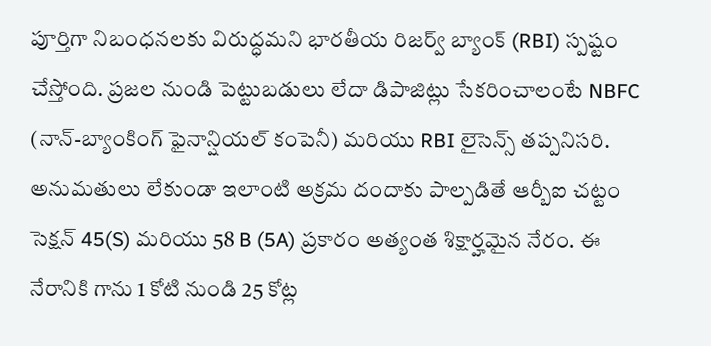పూర్తిగా నిబంధనలకు విరుద్ధమని భారతీయ రిజర్వ్ బ్యాంక్ (RBI) స్పష్టం చేస్తోంది. ప్రజల నుండి పెట్టుబడులు లేదా డిపాజిట్లు సేకరించాలంటే NBFC (నాన్-బ్యాంకింగ్ ఫైనాన్షియల్ కంపెనీ) మరియు RBI లైసెన్స్ తప్పనిసరి. అనుమతులు లేకుండా ఇలాంటి అక్రమ దందాకు పాల్పడితే ఆర్బీఐ చట్టం సెక్షన్ 45(S) మరియు 58 B (5A) ప్రకారం అత్యంత శిక్షార్హమైన నేరం. ఈ నేరానికి గాను 1 కోటి నుండి 25 కోట్ల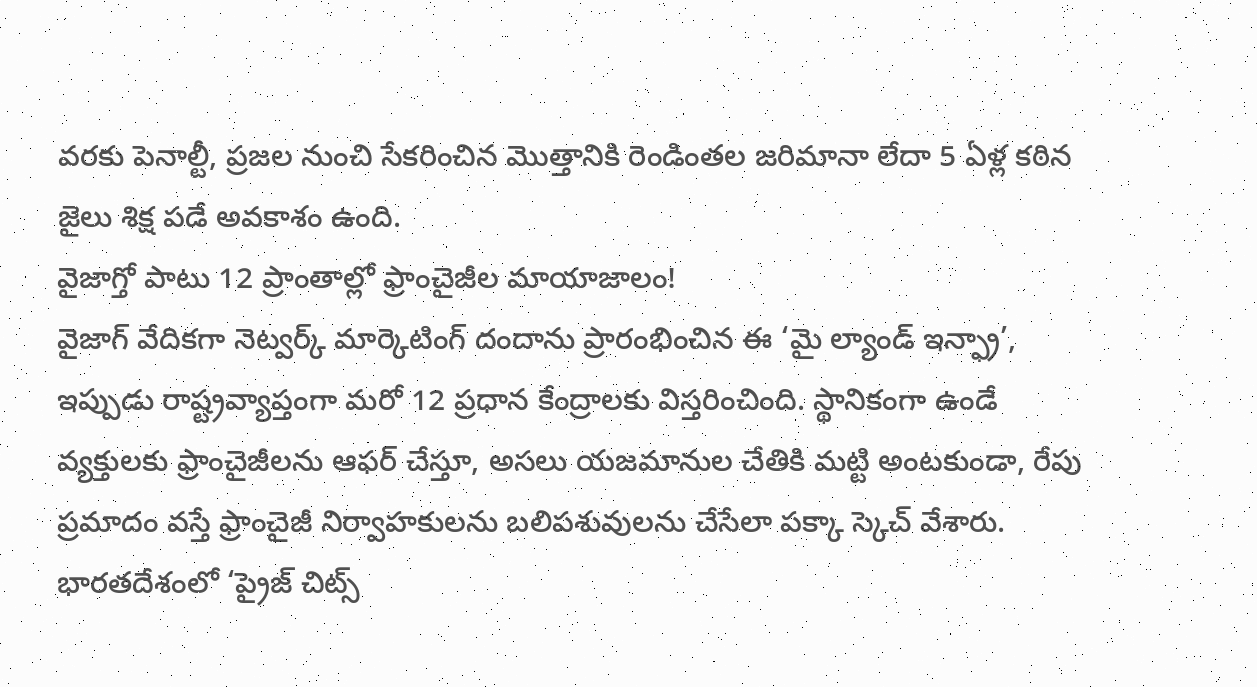వరకు పెనాల్టీ, ప్రజల నుంచి సేకరించిన మొత్తానికి రెండింతల జరిమానా లేదా 5 ఏళ్ల కఠిన జైలు శిక్ష పడే అవకాశం ఉంది.
వైజాగ్తో పాటు 12 ప్రాంతాల్లో ఫ్రాంచైజీల మాయాజాలం!
వైజాగ్ వేదికగా నెట్వర్క్ మార్కెటింగ్ దందాను ప్రారంభించిన ఈ ‘మై ల్యాండ్ ఇన్ఫ్రా’, ఇప్పుడు రాష్ట్రవ్యాప్తంగా మరో 12 ప్రధాన కేంద్రాలకు విస్తరించింది. స్థానికంగా ఉండే వ్యక్తులకు ఫ్రాంచైజీలను ఆఫర్ చేస్తూ, అసలు యజమానుల చేతికి మట్టి అంటకుండా, రేపు ప్రమాదం వస్తే ఫ్రాంచైజీ నిర్వాహకులను బలిపశువులను చేసేలా పక్కా స్కెచ్ వేశారు. భారతదేశంలో ‘ప్రైజ్ చిట్స్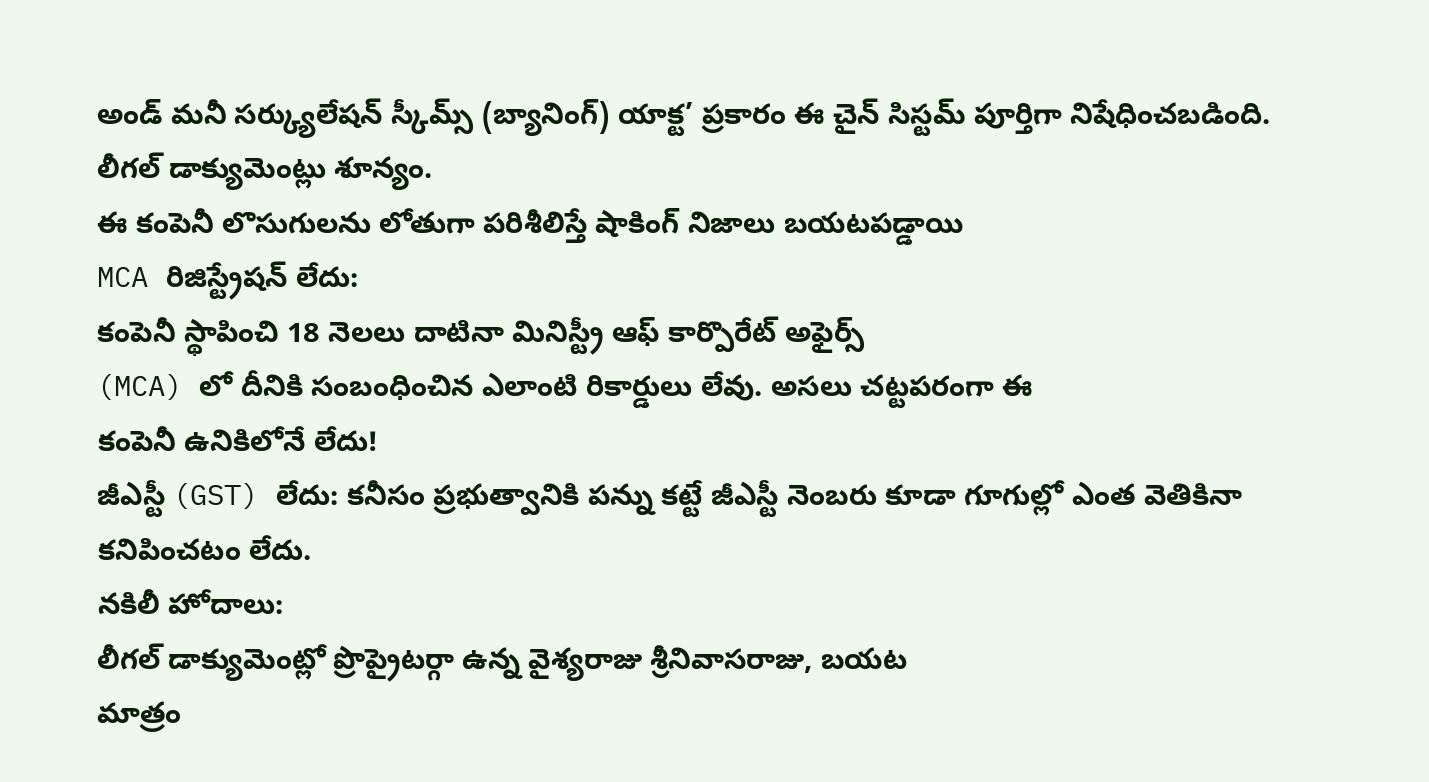అండ్ మనీ సర్క్యులేషన్ స్కీమ్స్ (బ్యానింగ్) యాక్ట’ ప్రకారం ఈ చైన్ సిస్టమ్ పూర్తిగా నిషేధించబడింది.
లీగల్ డాక్యుమెంట్లు శూన్యం.
ఈ కంపెనీ లొసుగులను లోతుగా పరిశీలిస్తే షాకింగ్ నిజాలు బయటపడ్డాయి
MCA రిజిస్ట్రేషన్ లేదు:
కంపెనీ స్థాపించి 18 నెలలు దాటినా మినిస్ట్రీ ఆఫ్ కార్పొరేట్ అఫైర్స్
(MCA) లో దీనికి సంబంధించిన ఎలాంటి రికార్డులు లేవు. అసలు చట్టపరంగా ఈ
కంపెనీ ఉనికిలోనే లేదు!
జీఎస్టీ (GST) లేదు: కనీసం ప్రభుత్వానికి పన్ను కట్టే జీఎస్టీ నెంబరు కూడా గూగుల్లో ఎంత వెతికినా కనిపించటం లేదు.
నకిలీ హోదాలు:
లీగల్ డాక్యుమెంట్లో ప్రొప్రైటర్గా ఉన్న వైశ్యరాజు శ్రీనివాసరాజు, బయట
మాత్రం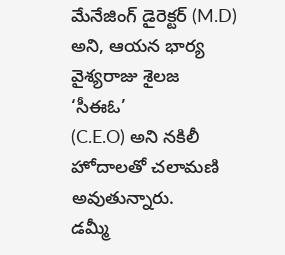మేనేజింగ్ డైరెక్టర్ (M.D) అని, ఆయన భార్య వైశ్యరాజు శైలజ ‘సీఈఓ’
(C.E.O) అని నకిలీ హోదాలతో చలామణి అవుతున్నారు.
డమ్మీ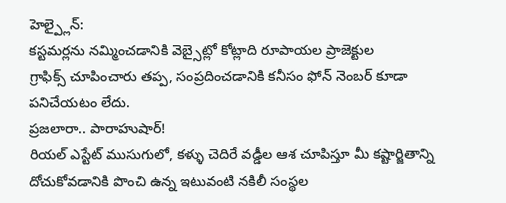హెల్ప్లైన్:
కస్టమర్లను నమ్మించడానికి వెబ్సైట్లో కోట్లాది రూపాయల ప్రాజెక్టుల
గ్రాఫిక్స్ చూపించారు తప్ప, సంప్రదించడానికి కనీసం ఫోన్ నెంబర్ కూడా
పనిచేయటం లేదు.
ప్రజలారా.. పారాహుషార్!
రియల్ ఎస్టేట్ ముసుగులో, కళ్ళు చెదిరే వడ్డీల ఆశ చూపిస్తూ మీ కష్టార్జితాన్ని దోచుకోవడానికి పొంచి ఉన్న ఇటువంటి నకిలీ సంస్థల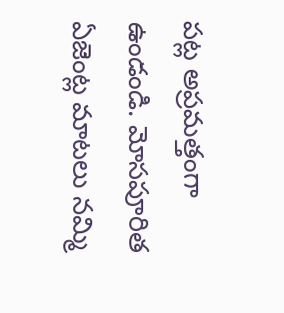పట్ల అప్రమత్తంగా ఉండండి. మోసపూరిత ఏజెంట్ల మాటలు నమ్మి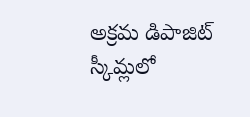అక్రమ డిపాజిట్ స్కీమ్లలో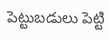పెట్టుబడులు పెట్టి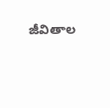జీవితాల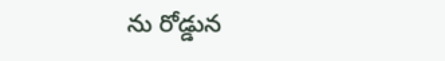ను రోడ్డున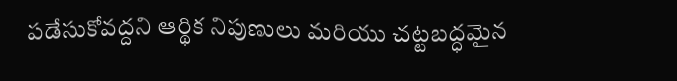పడేసుకోవద్దని ఆర్థిక నిపుణులు మరియు చట్టబద్ధమైన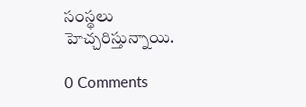సంస్థలు హెచ్చరిస్తున్నాయి.

0 Comments